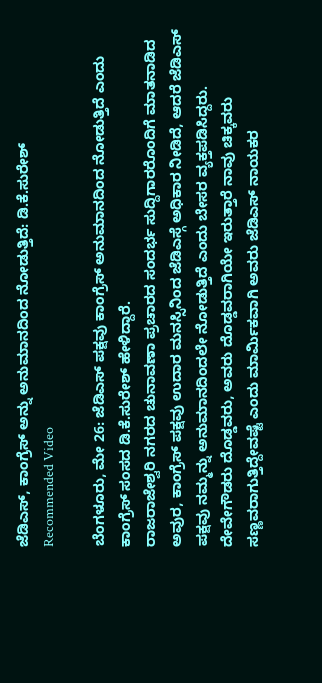ಜೆಡಿಎಸ್, ಕಾಂಗ್ರೆಸ್ ಅನ್ನು ಅನುಮಾನದಿಂದ ನೋಡುತ್ತಿದೆ: ಡಿ.ಕೆ.ಸುರೇಶ್
Recommended Video

ಬೆಂಗಳೂರು, ಮೇ 26: ಜೆಡಿಎಸ್ ಪಕ್ಷವು ಕಾಂಗ್ರೆಸ್ ಅನುಮಾನದಿಂದ ನೋಡುತ್ತಿದೆ ಎಂದು ಕಾಂಗ್ರೆಸ್ ಸಂಸದ ಡಿ.ಕೆ.ಸುರೇಶ್ ಹೇಳಿದ್ದಾರೆ.
ರಾಜರಾಜೇಶ್ವರಿ ನಗರದ ಚುನಾವಣಾ ಪ್ರಚಾರದ ಸಂದರ್ಭ ಸುದ್ದಿಗಾರರೊಂದಿಗೆ ಮಾತನಾಡಿದ ಅವುರ, ಕಾಂಗ್ರೆಸ್ ಪಕ್ಷವು ಉದಾರ ಮನಸ್ಸಿನಿಂದ ಜೆಡಿಎಸ್ಗೆ ಅಧಿಕಾರ ನೀಡಿದೆ, ಆದರೆ ಜೆಡಿಎಸ್ ಪಕ್ಷವು ನಮ್ಮನ್ನು ಅನುಮಾನದಿಂದಲೇ ನೋಡುತ್ತಿದೆ ಎಂದು ಬೇಸರ ವ್ಯಕ್ತಪಡಿಸಿದ್ದರು.
ದೇವೇಗೌಡರು ದೊಡ್ಡವರು, ಅವರು ದೊಡ್ಡವರಾಗಿಯೇ ಇರುತ್ತಾರೆ ನಾವು ಚಿಕ್ಕವರು ಸಣ್ಣವರಾಗುತ್ತಿದ್ದೇವಷ್ಟೆ ಎಂದು ಮಾರ್ಮಿಕವಾಗಿ ಅವರು ಜೆಡಿಎಸ್ ನಾಯಕರ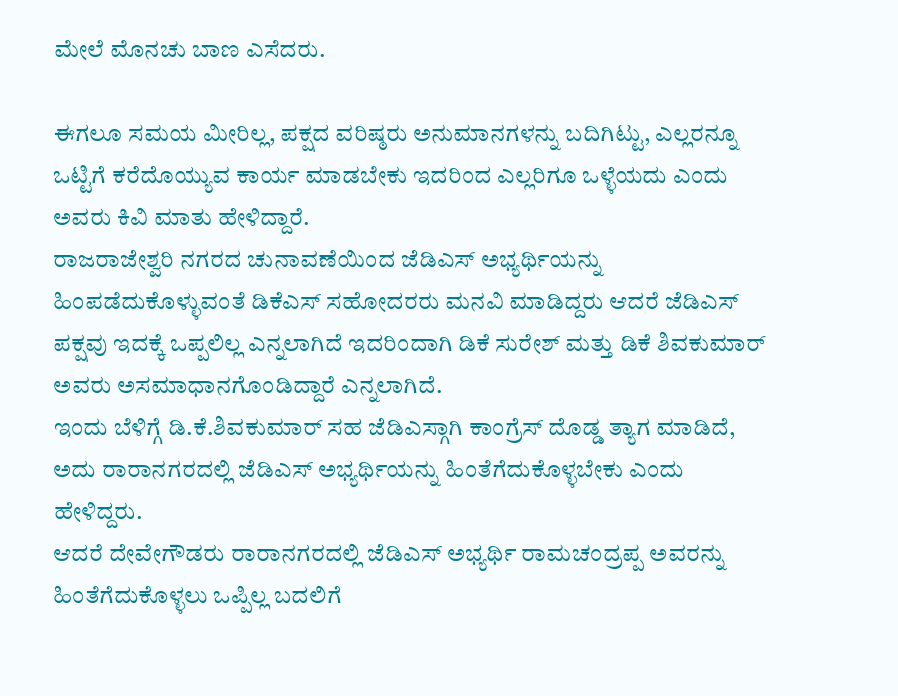ಮೇಲೆ ಮೊನಚು ಬಾಣ ಎಸೆದರು.

ಈಗಲೂ ಸಮಯ ಮೀರಿಲ್ಲ, ಪಕ್ಷದ ವರಿಷ್ಠರು ಅನುಮಾನಗಳನ್ನು ಬದಿಗಿಟ್ಟು, ಎಲ್ಲರನ್ನೂ ಒಟ್ಟಿಗೆ ಕರೆದೊಯ್ಯುವ ಕಾರ್ಯ ಮಾಡಬೇಕು ಇದರಿಂದ ಎಲ್ಲರಿಗೂ ಒಳ್ಳೆಯದು ಎಂದು ಅವರು ಕಿವಿ ಮಾತು ಹೇಳಿದ್ದಾರೆ.
ರಾಜರಾಜೇಶ್ವರಿ ನಗರದ ಚುನಾವಣೆಯಿಂದ ಜೆಡಿಎಸ್ ಅಭ್ಯರ್ಥಿಯನ್ನು ಹಿಂಪಡೆದುಕೊಳ್ಳುವಂತೆ ಡಿಕೆಎಸ್ ಸಹೋದರರು ಮನವಿ ಮಾಡಿದ್ದರು ಆದರೆ ಜೆಡಿಎಸ್ ಪಕ್ಷವು ಇದಕ್ಕೆ ಒಪ್ಪಲಿಲ್ಲ ಎನ್ನಲಾಗಿದೆ ಇದರಿಂದಾಗಿ ಡಿಕೆ ಸುರೇಶ್ ಮತ್ತು ಡಿಕೆ ಶಿವಕುಮಾರ್ ಅವರು ಅಸಮಾಧಾನಗೊಂಡಿದ್ದಾರೆ ಎನ್ನಲಾಗಿದೆ.
ಇಂದು ಬೆಳಿಗ್ಗೆ ಡಿ.ಕೆ.ಶಿವಕುಮಾರ್ ಸಹ ಜೆಡಿಎಸ್ಗಾಗಿ ಕಾಂಗ್ರೆಸ್ ದೊಡ್ಡ ತ್ಯಾಗ ಮಾಡಿದೆ, ಅದು ರಾರಾನಗರದಲ್ಲಿ ಜೆಡಿಎಸ್ ಅಭ್ಯರ್ಥಿಯನ್ನು ಹಿಂತೆಗೆದುಕೊಳ್ಳಬೇಕು ಎಂದು ಹೇಳಿದ್ದರು.
ಆದರೆ ದೇವೇಗೌಡರು ರಾರಾನಗರದಲ್ಲಿ ಜೆಡಿಎಸ್ ಅಭ್ಯರ್ಥಿ ರಾಮಚಂದ್ರಪ್ಪ ಅವರನ್ನು ಹಿಂತೆಗೆದುಕೊಳ್ಳಲು ಒಪ್ಪಿಲ್ಲ ಬದಲಿಗೆ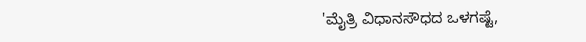'ಮೈತ್ರಿ ವಿಧಾನಸೌಧದ ಒಳಗಷ್ಟೆ,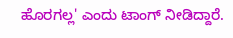ಹೊರಗಲ್ಲ' ಎಂದು ಟಾಂಗ್ ನೀಡಿದ್ದಾರೆ.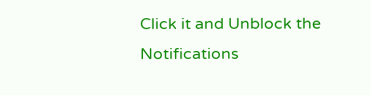Click it and Unblock the Notifications